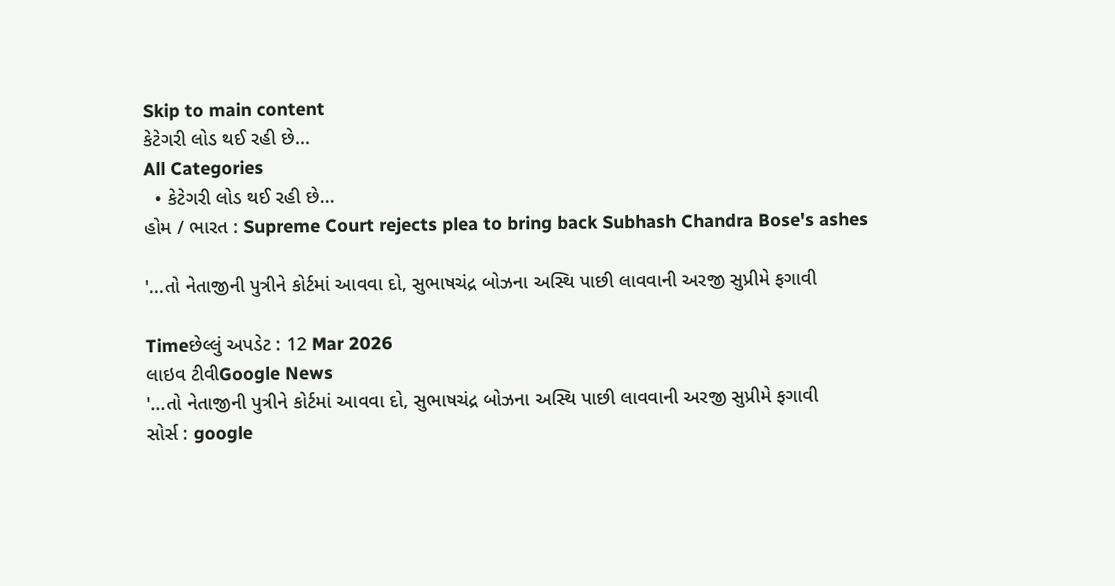Skip to main content
કેટેગરી લોડ થઈ રહી છે...
All Categories
  • કેટેગરી લોડ થઈ રહી છે...
હોમ / ભારત : Supreme Court rejects plea to bring back Subhash Chandra Bose's ashes

'...તો નેતાજીની પુત્રીને કોર્ટમાં આવવા દો, સુભાષચંદ્ર બોઝના અસ્થિ પાછી લાવવાની અરજી સુપ્રીમે ફગાવી

Timeછેલ્લું અપડેટ : 12 Mar 2026
લાઇવ ટીવીGoogle News
'...તો નેતાજીની પુત્રીને કોર્ટમાં આવવા દો, સુભાષચંદ્ર બોઝના અસ્થિ પાછી લાવવાની અરજી સુપ્રીમે ફગાવી
સોર્સ : google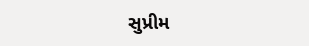સુપ્રીમ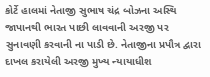કોર્ટે હાલમાં નેતાજી સુભાષ ચંદ્ર બોઝના અસ્થિ જાપાનથી ભારત પાછી લાવવાની અરજી પર સુનાવણી કરવાની ના પાડી છે. નેતાજીના પ્રપૌત્ર દ્વારા દાખલ કરાયેલી અરજી મુખ્ય ન્યાયાધીશ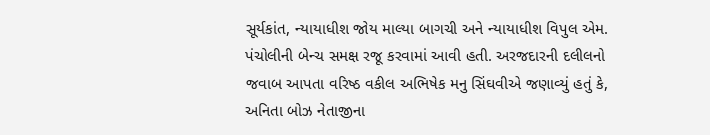સૂર્યકાંત, ન્યાયાધીશ જોય માલ્યા બાગચી અને ન્યાયાધીશ વિપુલ એમ. પંચોલીની બેન્ચ સમક્ષ રજૂ કરવામાં આવી હતી. અરજદારની દલીલનો જવાબ આપતા વરિષ્ઠ વકીલ અભિષેક મનુ સિંઘવીએ જણાવ્યું હતું કે, અનિતા બોઝ નેતાજીના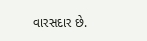વારસદાર છે.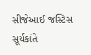સીજેઆઈ જસ્ટિસ સૂર્યકાંતે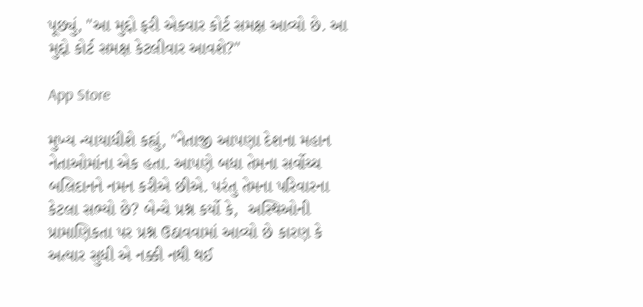પૂછ્યું, "આ મુદ્દો ફરી એકવાર કોર્ટ સમક્ષ આવ્યો છે. આ મુદ્દો કોર્ટ સમક્ષ કેટલીવાર આવશે?"

App Store

મુખ્ય ન્યાયાધીશે કહ્યું, "નેતાજી આપણા દેશના મહાન નેતાઓમાંના એક હતા. આપણે બધા તેમના સર્વોચ્ચ બલિદાનને નમન કરીએ છીએ. પરંતુ તેમના પરિવારના કેટલા સભ્યો છે? બેન્ચે પ્રશ્ન કર્યો કે,  અસ્થિઓની પ્રામાણિકતા પર પ્રશ્ન ઉઠાવવામાં આવ્યો છે કારણ કે અત્યાર સુધી એ નક્કી નથી થઈ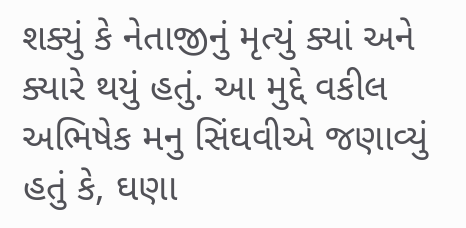શક્યું કે નેતાજીનું મૃત્યું ક્યાં અને ક્યારે થયું હતું. આ મુદ્દે વકીલ અભિષેક મનુ સિંઘવીએ જણાવ્યું હતું કે, ઘણા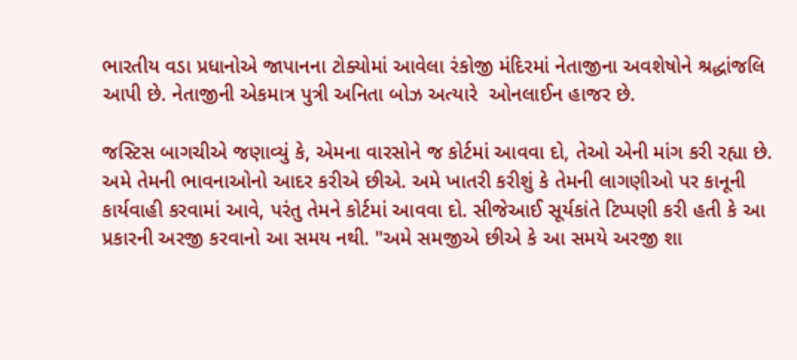ભારતીય વડા પ્રધાનોએ જાપાનના ટોક્યોમાં આવેલા રંકોજી મંદિરમાં નેતાજીના અવશેષોને શ્રદ્ધાંજલિ આપી છે. નેતાજીની એકમાત્ર પુત્રી અનિતા બોઝ અત્યારે  ઓનલાઈન હાજર છે.

જસ્ટિસ બાગચીએ જણાવ્યું કે, એમના વારસોને જ કોર્ટમાં આવવા દો, તેઓ એની માંગ કરી રહ્યા છે. અમે તેમની ભાવનાઓનો આદર કરીએ છીએ. અમે ખાતરી કરીશું કે તેમની લાગણીઓ પર કાનૂની કાર્યવાહી કરવામાં આવે, પરંતુ તેમને કોર્ટમાં આવવા દો. સીજેઆઈ સૂર્યકાંતે ટિપ્પણી કરી હતી કે આ પ્રકારની અરજી કરવાનો આ સમય નથી. "અમે સમજીએ છીએ કે આ સમયે અરજી શા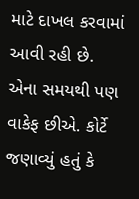માટે દાખલ કરવામાં આવી રહી છે. એના સમયથી પણ વાકેફ છીએ. કોર્ટે જણાવ્યું હતું કે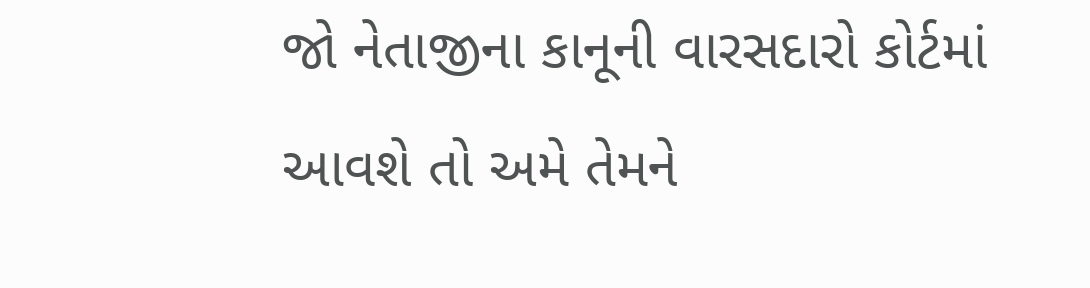જો નેતાજીના કાનૂની વારસદારો કોર્ટમાં આવશે તો અમે તેમને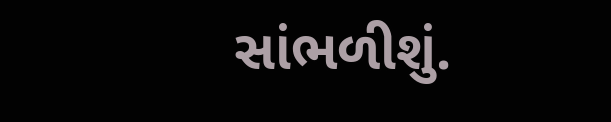સાંભળીશું.